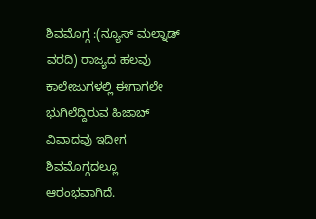ಶಿವಮೊಗ್ಗ :(ನ್ಯೂಸ್ ಮಲ್ನಾಡ್ ವರದಿ) ರಾಜ್ಯದ ಹಲವು ಕಾಲೇಜುಗಳಲ್ಲಿ ಈಗಾಗಲೇ ಭುಗಿಲೆದ್ದಿರುವ ಹಿಜಾಬ್ ವಿವಾದವು ಇದೀಗ ಶಿವಮೊಗ್ಗದಲ್ಲೂ ಆರಂಭವಾಗಿದೆ.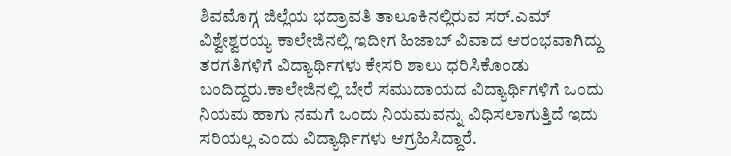ಶಿವಮೊಗ್ಗ ಜಿಲ್ಲೆಯ ಭದ್ರಾವತಿ ತಾಲೂಕಿನಲ್ಲಿರುವ ಸರ್.ಎಮ್ ವಿಶ್ವೇಶ್ವರಯ್ಯ ಕಾಲೇಜಿನಲ್ಲಿ ಇದೀಗ ಹಿಜಾಬ್ ವಿವಾದ ಆರಂಭವಾಗಿದ್ದು ತರಗತಿಗಳಿಗೆ ವಿದ್ಯಾರ್ಥಿಗಳು ಕೇಸರಿ ಶಾಲು ಧರಿಸಿಕೊಂಡು ಬಂದಿದ್ದರು.ಕಾಲೇಜಿನಲ್ಲಿ ಬೇರೆ ಸಮುದಾಯದ ವಿದ್ಯಾರ್ಥಿಗಳಿಗೆ ಒಂದು ನಿಯಮ ಹಾಗು ನಮಗೆ ಒಂದು ನಿಯಮವನ್ನು ವಿಧಿಸಲಾಗುತ್ತಿದೆ ಇದು ಸರಿಯಲ್ಲ ಎಂದು ವಿದ್ಯಾರ್ಥಿಗಳು ಆಗ್ರಹಿಸಿದ್ದಾರೆ.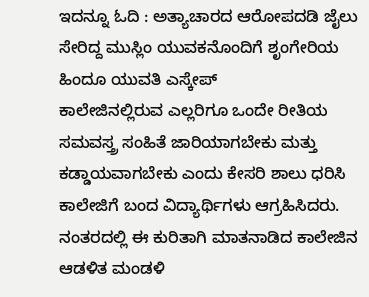ಇದನ್ನೂ ಓದಿ : ಅತ್ಯಾಚಾರದ ಆರೋಪದಡಿ ಜೈಲು ಸೇರಿದ್ದ ಮುಸ್ಲಿಂ ಯುವಕನೊಂದಿಗೆ ಶೃಂಗೇರಿಯ ಹಿಂದೂ ಯುವತಿ ಎಸ್ಕೇಪ್
ಕಾಲೇಜಿನಲ್ಲಿರುವ ಎಲ್ಲರಿಗೂ ಒಂದೇ ರೀತಿಯ ಸಮವಸ್ತ್ರ ಸಂಹಿತೆ ಜಾರಿಯಾಗಬೇಕು ಮತ್ತು ಕಡ್ಡಾಯವಾಗಬೇಕು ಎಂದು ಕೇಸರಿ ಶಾಲು ಧರಿಸಿ ಕಾಲೇಜಿಗೆ ಬಂದ ವಿದ್ಯಾರ್ಥಿಗಳು ಆಗ್ರಹಿಸಿದರು.
ನಂತರದಲ್ಲಿ ಈ ಕುರಿತಾಗಿ ಮಾತನಾಡಿದ ಕಾಲೇಜಿನ ಆಡಳಿತ ಮಂಡಳಿ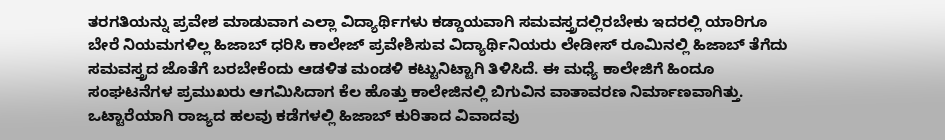ತರಗತಿಯನ್ನು ಪ್ರವೇಶ ಮಾಡುವಾಗ ಎಲ್ಲಾ ವಿದ್ಯಾರ್ಥಿಗಳು ಕಡ್ಡಾಯವಾಗಿ ಸಮವಸ್ತ್ರದಲ್ಲಿರಬೇಕು ಇದರಲ್ಲಿ ಯಾರಿಗೂ ಬೇರೆ ನಿಯಮಗಳಿಲ್ಲ ಹಿಜಾಬ್ ಧರಿಸಿ ಕಾಲೇಜ್ ಪ್ರವೇಶಿಸುವ ವಿದ್ಯಾರ್ಥಿನಿಯರು ಲೇಡೀಸ್ ರೂಮಿನಲ್ಲಿ ಹಿಜಾಬ್ ತೆಗೆದು ಸಮವಸ್ತ್ರದ ಜೊತೆಗೆ ಬರಬೇಕೆಂದು ಆಡಳಿತ ಮಂಡಳಿ ಕಟ್ಟುನಿಟ್ಟಾಗಿ ತಿಳಿಸಿದೆ. ಈ ಮಧ್ಯೆ ಕಾಲೇಜಿಗೆ ಹಿಂದೂ ಸಂಘಟನೆಗಳ ಪ್ರಮುಖರು ಆಗಮಿಸಿದಾಗ ಕೆಲ ಹೊತ್ತು ಕಾಲೇಜಿನಲ್ಲಿ ಬಿಗುವಿನ ವಾತಾವರಣ ನಿರ್ಮಾಣವಾಗಿತ್ತು.
ಒಟ್ಟಾರೆಯಾಗಿ ರಾಜ್ಯದ ಹಲವು ಕಡೆಗಳಲ್ಲಿ ಹಿಜಾಬ್ ಕುರಿತಾದ ವಿವಾದವು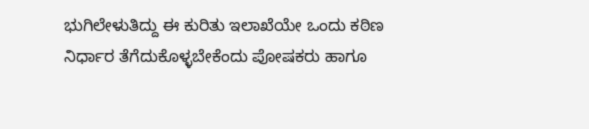ಭುಗಿಲೇಳುತಿದ್ದು ಈ ಕುರಿತು ಇಲಾಖೆಯೇ ಒಂದು ಕಠಿಣ ನಿರ್ಧಾರ ತೆಗೆದುಕೊಳ್ಳಬೇಕೆಂದು ಪೋಷಕರು ಹಾಗೂ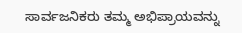ಸಾರ್ವಜನಿಕರು ತಮ್ಮ ಅಭಿಪ್ರಾಯವನ್ನು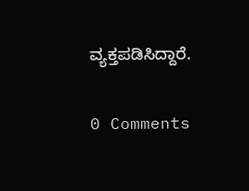ವ್ಯಕ್ತಪಡಿಸಿದ್ದಾರೆ.

0 Comments